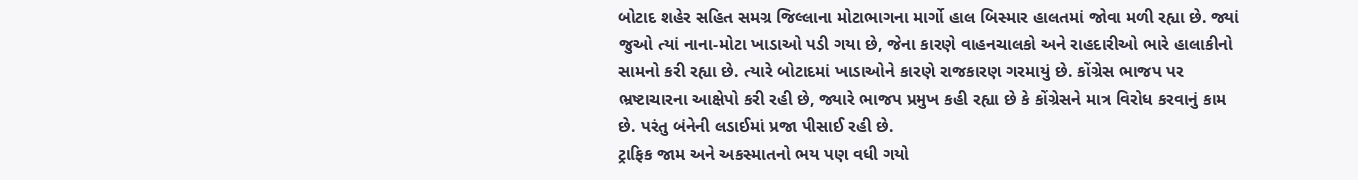બોટાદ શહેર સહિત સમગ્ર જિલ્લાના મોટાભાગના માર્ગો હાલ બિસ્માર હાલતમાં જોવા મળી રહ્યા છે. જ્યાં જુઓ ત્યાં નાના-મોટા ખાડાઓ પડી ગયા છે, જેના કારણે વાહનચાલકો અને રાહદારીઓ ભારે હાલાકીનો સામનો કરી રહ્યા છે. ત્યારે બોટાદમાં ખાડાઓને કારણે રાજકારણ ગરમાયું છે. કોંગ્રેસ ભાજપ પર ભ્રષ્ટાચારના આક્ષેપો કરી રહી છે, જ્યારે ભાજપ પ્રમુખ કહી રહ્યા છે કે કોંગ્રેસને માત્ર વિરોધ કરવાનું કામ છે. પરંતુ બંનેની લડાઈમાં પ્રજા પીસાઈ રહી છે.
ટ્રાફિક જામ અને અકસ્માતનો ભય પણ વધી ગયો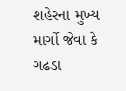શહેરના મુખ્ય માર્ગો જેવા કે ગઢડા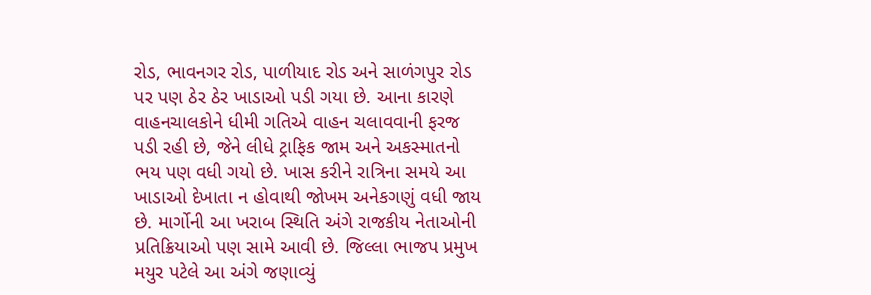રોડ, ભાવનગર રોડ, પાળીયાદ રોડ અને સાળંગપુર રોડ પર પણ ઠેર ઠેર ખાડાઓ પડી ગયા છે. આના કારણે વાહનચાલકોને ધીમી ગતિએ વાહન ચલાવવાની ફરજ પડી રહી છે, જેને લીધે ટ્રાફિક જામ અને અકસ્માતનો ભય પણ વધી ગયો છે. ખાસ કરીને રાત્રિના સમયે આ ખાડાઓ દેખાતા ન હોવાથી જોખમ અનેકગણું વધી જાય છે. માર્ગોની આ ખરાબ સ્થિતિ અંગે રાજકીય નેતાઓની પ્રતિક્રિયાઓ પણ સામે આવી છે. જિલ્લા ભાજપ પ્રમુખ મયુર પટેલે આ અંગે જણાવ્યું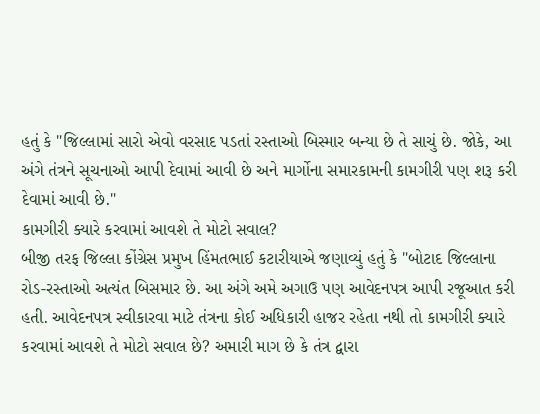હતું કે "જિલ્લામાં સારો એવો વરસાદ પડતાં રસ્તાઓ બિસ્માર બન્યા છે તે સાચું છે. જોકે, આ અંગે તંત્રને સૂચનાઓ આપી દેવામાં આવી છે અને માર્ગોના સમારકામની કામગીરી પણ શરૂ કરી દેવામાં આવી છે."
કામગીરી ક્યારે કરવામાં આવશે તે મોટો સવાલ?
બીજી તરફ જિલ્લા કોંગ્રેસ પ્રમુખ હિંમતભાઈ કટારીયાએ જણાવ્યું હતું કે "બોટાદ જિલ્લાના રોડ-રસ્તાઓ અત્યંત બિસમાર છે. આ અંગે અમે અગાઉ પણ આવેદનપત્ર આપી રજૂઆત કરી હતી. આવેદનપત્ર સ્વીકારવા માટે તંત્રના કોઈ અધિકારી હાજર રહેતા નથી તો કામગીરી ક્યારે કરવામાં આવશે તે મોટો સવાલ છે? અમારી માગ છે કે તંત્ર દ્વારા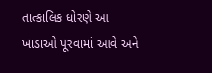તાત્કાલિક ધોરણે આ ખાડાઓ પૂરવામાં આવે અને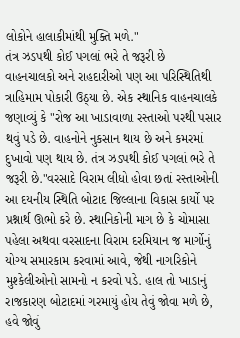લોકોને હાલાકીમાંથી મુક્તિ મળે."
તંત્ર ઝડપથી કોઈ પગલાં ભરે તે જરૂરી છે
વાહનચાલકો અને રાહદારીઓ પણ આ પરિસ્થિતિથી ત્રાહિમામ પોકારી ઉઠ્યા છે. એક સ્થાનિક વાહનચાલકે જણાવ્યું કે "રોજ આ ખાડાવાળા રસ્તાઓ પરથી પસાર થવું પડે છે. વાહનોને નુકસાન થાય છે અને કમરમાં દુખાવો પણ થાય છે. તંત્ર ઝડપથી કોઈ પગલાં ભરે તે જરૂરી છે."વરસાદે વિરામ લીધો હોવા છતાં રસ્તાઓની આ દયનીય સ્થિતિ બોટાદ જિલ્લાના વિકાસ કાર્યો પર પ્રશ્નાર્થ ઊભો કરે છે. સ્થાનિકોની માગ છે કે ચોમાસા પહેલા અથવા વરસાદના વિરામ દરમિયાન જ માર્ગોનું યોગ્ય સમારકામ કરવામાં આવે, જેથી નાગરિકોને મુશ્કેલીઓનો સામનો ન કરવો પડે. હાલ તો ખાડાનું રાજકારણ બોટાદમાં ગરમાયું હોય તેવું જોવા મળે છે, હવે જોવું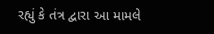રહ્યું કે તંત્ર દ્વારા આ મામલે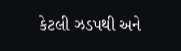કેટલી ઝડપથી અને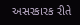અસરકારક રીતે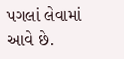પગલાં લેવામાં આવે છે.